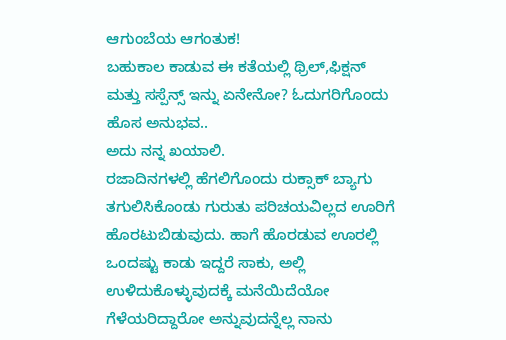ಆಗುಂಬೆಯ ಆಗಂತುಕ!
ಬಹುಕಾಲ ಕಾಡುವ ಈ ಕತೆಯಲ್ಲಿ ಥ್ರಿಲ್,ಫಿಕ್ಷನ್ ಮತ್ತು ಸಸ್ಪೆನ್ಸ್ ಇನ್ನು ಏನೇನೋ? ಓದುಗರಿಗೊಂದು ಹೊಸ ಅನುಭವ..
ಅದು ನನ್ನ ಖಯಾಲಿ.
ರಜಾದಿನಗಳಲ್ಲಿ ಹೆಗಲಿಗೊಂದು ರುಕ್ಸಾಕ್ ಬ್ಯಾಗು ತಗುಲಿಸಿಕೊಂಡು ಗುರುತು ಪರಿಚಯವಿಲ್ಲದ ಊರಿಗೆ ಹೊರಟುಬಿಡುವುದು. ಹಾಗೆ ಹೊರಡುವ ಊರಲ್ಲಿ ಒಂದಷ್ಟು ಕಾಡು ಇದ್ದರೆ ಸಾಕು, ಅಲ್ಲಿ ಉಳಿದುಕೊಳ್ಳುವುದಕ್ಕೆ ಮನೆಯಿದೆಯೋ ಗೆಳೆಯರಿದ್ದಾರೋ ಅನ್ನುವುದನ್ನೆಲ್ಲ ನಾನು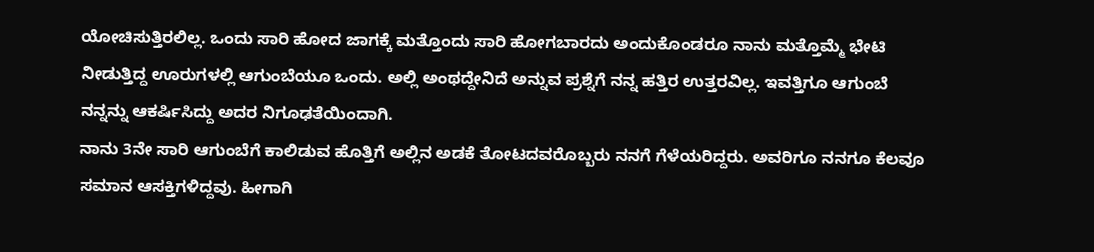ಯೋಚಿಸುತ್ತಿರಲಿಲ್ಲ. ಒಂದು ಸಾರಿ ಹೋದ ಜಾಗಕ್ಕೆ ಮತ್ತೊಂದು ಸಾರಿ ಹೋಗಬಾರದು ಅಂದುಕೊಂಡರೂ ನಾನು ಮತ್ತೊಮ್ಮೆ ಭೇಟಿ ನೀಡುತ್ತಿದ್ದ ಊರುಗಳಲ್ಲಿ ಆಗುಂಬೆಯೂ ಒಂದು. ಅಲ್ಲಿ ಅಂಥದ್ದೇನಿದೆ ಅನ್ನುವ ಪ್ರಶ್ನೆಗೆ ನನ್ನ ಹತ್ತಿರ ಉತ್ತರವಿಲ್ಲ. ಇವತ್ತಿಗೂ ಆಗುಂಬೆ ನನ್ನನ್ನು ಆಕರ್ಷಿಸಿದ್ದು ಅದರ ನಿಗೂಢತೆಯಿಂದಾಗಿ.
ನಾನು 3ನೇ ಸಾರಿ ಆಗುಂಬೆಗೆ ಕಾಲಿಡುವ ಹೊತ್ತಿಗೆ ಅಲ್ಲಿನ ಅಡಕೆ ತೋಟದವರೊಬ್ಬರು ನನಗೆ ಗೆಳೆಯರಿದ್ದರು. ಅವರಿಗೂ ನನಗೂ ಕೆಲವೂ ಸಮಾನ ಆಸಕ್ತಿಗಳಿದ್ದವು. ಹೀಗಾಗಿ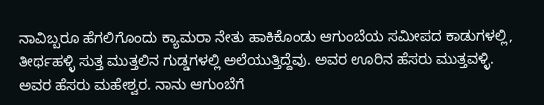ನಾವಿಬ್ಬರೂ ಹೆಗಲಿಗೊಂದು ಕ್ಯಾಮರಾ ನೇತು ಹಾಕಿಕೊಂಡು ಆಗುಂಬೆಯ ಸಮೀಪದ ಕಾಡುಗಳಲ್ಲಿ, ತೀರ್ಥಹಳ್ಳಿ ಸುತ್ತ ಮುತ್ತಲಿನ ಗುಡ್ಡಗಳಲ್ಲಿ ಅಲೆಯುತ್ತಿದ್ದೆವು. ಅವರ ಊರಿನ ಹೆಸರು ಮುತ್ತವಳ್ಳಿ. ಅವರ ಹೆಸರು ಮಹೇಶ್ವರ. ನಾನು ಆಗುಂಬೆಗೆ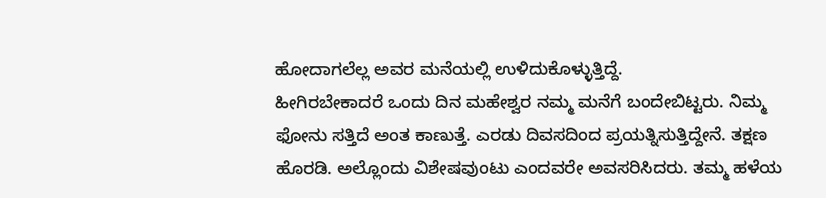ಹೋದಾಗಲೆಲ್ಲ ಅವರ ಮನೆಯಲ್ಲಿ ಉಳಿದುಕೊಳ್ಳುತ್ತಿದ್ದೆ.
ಹೀಗಿರಬೇಕಾದರೆ ಒಂದು ದಿನ ಮಹೇಶ್ವರ ನಮ್ಮ ಮನೆಗೆ ಬಂದೇಬಿಟ್ಟರು. ನಿಮ್ಮ ಫೋನು ಸತ್ತಿದೆ ಅಂತ ಕಾಣುತ್ತೆ. ಎರಡು ದಿವಸದಿಂದ ಪ್ರಯತ್ನಿಸುತ್ತಿದ್ದೇನೆ. ತಕ್ಷಣ ಹೊರಡಿ. ಅಲ್ಲೊಂದು ವಿಶೇಷವುಂಟು ಎಂದವರೇ ಅವಸರಿಸಿದರು. ತಮ್ಮ ಹಳೆಯ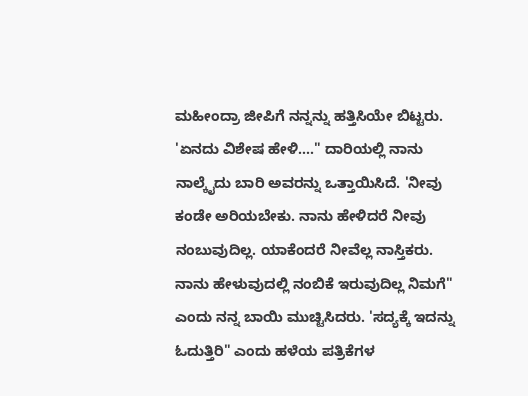ಮಹೀಂದ್ರಾ ಜೀಪಿಗೆ ನನ್ನನ್ನು ಹತ್ತಿಸಿಯೇ ಬಿಟ್ಟರು.
'ಏನದು ವಿಶೇಷ ಹೇಳಿ...." ದಾರಿಯಲ್ಲಿ ನಾನು ನಾಲ್ಕೈದು ಬಾರಿ ಅವರನ್ನು ಒತ್ತಾಯಿಸಿದೆ. 'ನೀವು ಕಂಡೇ ಅರಿಯಬೇಕು. ನಾನು ಹೇಳಿದರೆ ನೀವು ನಂಬುವುದಿಲ್ಲ. ಯಾಕೆಂದರೆ ನೀವೆಲ್ಲ ನಾಸ್ತಿಕರು. ನಾನು ಹೇಳುವುದಲ್ಲಿ ನಂಬಿಕೆ ಇರುವುದಿಲ್ಲ ನಿಮಗೆ" ಎಂದು ನನ್ನ ಬಾಯಿ ಮುಚ್ಟಿಸಿದರು. 'ಸದ್ಯಕ್ಕೆ ಇದನ್ನು ಓದುತ್ತಿರಿ" ಎಂದು ಹಳೆಯ ಪತ್ರಿಕೆಗಳ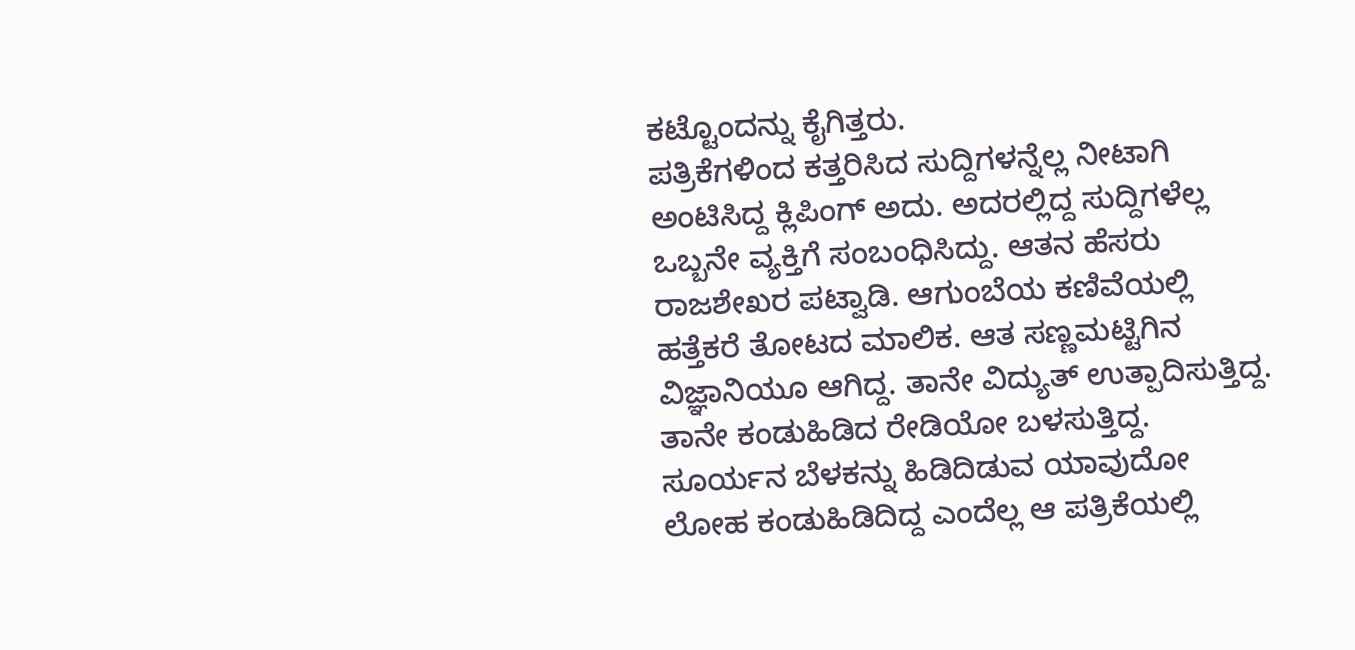ಕಟ್ಟೊಂದನ್ನು ಕೈಗಿತ್ತರು.
ಪತ್ರಿಕೆಗಳಿಂದ ಕತ್ತರಿಸಿದ ಸುದ್ದಿಗಳನ್ನೆಲ್ಲ ನೀಟಾಗಿ ಅಂಟಿಸಿದ್ದ ಕ್ಲಿಪಿಂಗ್ ಅದು. ಅದರಲ್ಲಿದ್ದ ಸುದ್ದಿಗಳೆಲ್ಲ ಒಬ್ಬನೇ ವ್ಯಕ್ತಿಗೆ ಸಂಬಂಧಿಸಿದ್ದು. ಆತನ ಹೆಸರು ರಾಜಶೇಖರ ಪಟ್ವಾಡಿ. ಆಗುಂಬೆಯ ಕಣಿವೆಯಲ್ಲಿ ಹತ್ತೆಕರೆ ತೋಟದ ಮಾಲಿಕ. ಆತ ಸಣ್ಣಮಟ್ಟಿಗಿನ ವಿಜ್ಞಾನಿಯೂ ಆಗಿದ್ದ. ತಾನೇ ವಿದ್ಯುತ್ ಉತ್ಪಾದಿಸುತ್ತಿದ್ದ. ತಾನೇ ಕಂಡುಹಿಡಿದ ರೇಡಿಯೋ ಬಳಸುತ್ತಿದ್ದ. ಸೂರ್ಯನ ಬೆಳಕನ್ನು ಹಿಡಿದಿಡುವ ಯಾವುದೋ ಲೋಹ ಕಂಡುಹಿಡಿದಿದ್ದ ಎಂದೆಲ್ಲ ಆ ಪತ್ರಿಕೆಯಲ್ಲಿ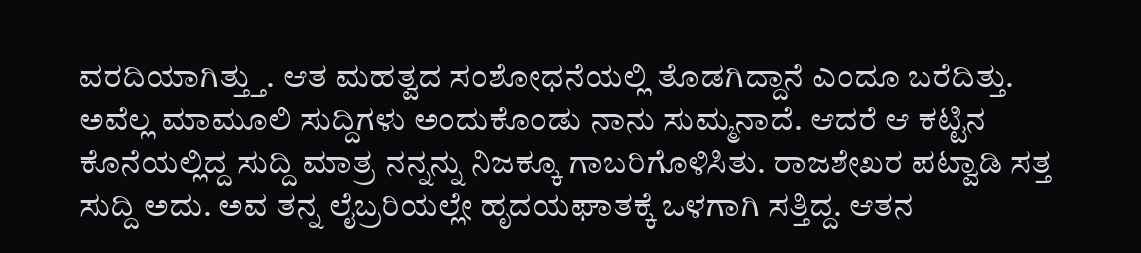ವರದಿಯಾಗಿತ್ತ್ತು. ಆತ ಮಹತ್ವದ ಸಂಶೋಧನೆಯಲ್ಲಿ ತೊಡಗಿದ್ದಾನೆ ಎಂದೂ ಬರೆದಿತ್ತು.
ಅವೆಲ್ಲ ಮಾಮೂಲಿ ಸುದ್ದಿಗಳು ಅಂದುಕೊಂಡು ನಾನು ಸುಮ್ಮನಾದೆ. ಆದರೆ ಆ ಕಟ್ಟಿನ ಕೊನೆಯಲ್ಲಿದ್ದ ಸುದ್ದಿ ಮಾತ್ರ ನನ್ನನ್ನು ನಿಜಕ್ಕೂ ಗಾಬರಿಗೊಳಿಸಿತು. ರಾಜಶೇಖರ ಪಟ್ವಾಡಿ ಸತ್ತ ಸುದ್ದಿ ಅದು. ಅವ ತನ್ನ ಲೈಬ್ರರಿಯಲ್ಲೇ ಹೃದಯಘಾತಕ್ಕೆ ಒಳಗಾಗಿ ಸತ್ತಿದ್ದ. ಆತನ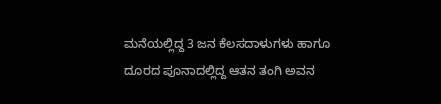ಮನೆಯಲ್ಲಿದ್ದ 3 ಜನ ಕೆಲಸದಾಳುಗಳು ಹಾಗೂ ದೂರದ ಪೂನಾದಲ್ಲಿದ್ದ ಆತನ ತಂಗಿ ಅವನ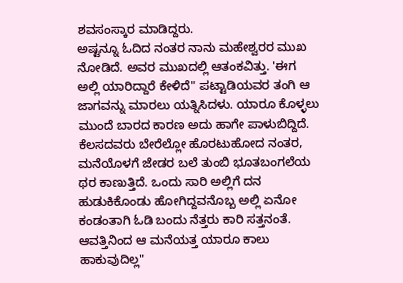ಶವಸಂಸ್ಕಾರ ಮಾಡಿದ್ದರು.
ಅಷ್ಟನ್ನೂ ಓದಿದ ನಂತರ ನಾನು ಮಹೇಶ್ವರರ ಮುಖ ನೋಡಿದೆ. ಅವರ ಮುಖದಲ್ಲಿ ಆತಂಕವಿತ್ತು. 'ಈಗ ಅಲ್ಲಿ ಯಾರಿದ್ದಾರೆ ಕೇಳಿದೆ" ಪಟ್ಟಾಡಿಯವರ ತಂಗಿ ಆ ಜಾಗವನ್ನು ಮಾರಲು ಯತ್ನಿಸಿದಳು. ಯಾರೂ ಕೊಳ್ಳಲು ಮುಂದೆ ಬಾರದ ಕಾರಣ ಅದು ಹಾಗೇ ಪಾಳುಬಿದ್ದಿದೆ. ಕೆಲಸದವರು ಬೇರೆಲ್ಲೋ ಹೊರಟುಹೋದ ನಂತರ, ಮನೆಯೊಳಗೆ ಜೇಡರ ಬಲೆ ತುಂಬಿ ಭೂತಬಂಗಲೆಯ ಥರ ಕಾಣುತ್ತಿದೆ. ಒಂದು ಸಾರಿ ಅಲ್ಲಿಗೆ ದನ ಹುಡುಕಿಕೊಂಡು ಹೋಗಿದ್ದವನೊಬ್ಬ ಅಲ್ಲಿ ಏನೋ ಕಂಡಂತಾಗಿ ಓಡಿ ಬಂದು ನೆತ್ತರು ಕಾರಿ ಸತ್ತನಂತೆ. ಆವತ್ತಿನಿಂದ ಆ ಮನೆಯತ್ತ ಯಾರೂ ಕಾಲು ಹಾಕುವುದಿಲ್ಲ"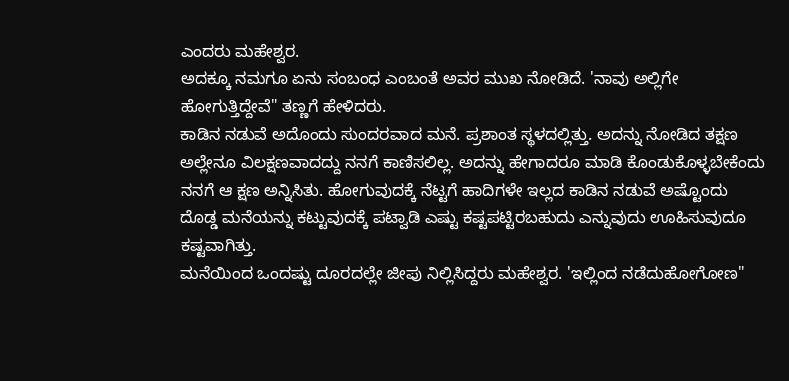ಎಂದರು ಮಹೇಶ್ವರ.
ಅದಕ್ಕೂ ನಮಗೂ ಏನು ಸಂಬಂಧ ಎಂಬಂತೆ ಅವರ ಮುಖ ನೋಡಿದೆ. 'ನಾವು ಅಲ್ಲಿಗೇ ಹೋಗುತ್ತಿದ್ದೇವೆ" ತಣ್ಣಗೆ ಹೇಳಿದರು.
ಕಾಡಿನ ನಡುವೆ ಅದೊಂದು ಸುಂದರವಾದ ಮನೆ. ಪ್ರಶಾಂತ ಸ್ಥಳದಲ್ಲಿತ್ತು. ಅದನ್ನು ನೋಡಿದ ತಕ್ಷಣ ಅಲ್ಲೇನೂ ವಿಲಕ್ಷಣವಾದದ್ದು ನನಗೆ ಕಾಣಿಸಲಿಲ್ಲ. ಅದನ್ನು ಹೇಗಾದರೂ ಮಾಡಿ ಕೊಂಡುಕೊಳ್ಳಬೇಕೆಂದು ನನಗೆ ಆ ಕ್ಷಣ ಅನ್ನಿಸಿತು. ಹೋಗುವುದಕ್ಕೆ ನೆಟ್ಟಗೆ ಹಾದಿಗಳೇ ಇಲ್ಲದ ಕಾಡಿನ ನಡುವೆ ಅಷ್ಟೊಂದು ದೊಡ್ಡ ಮನೆಯನ್ನು ಕಟ್ಟುವುದಕ್ಕೆ ಪಟ್ವಾಡಿ ಎಷ್ಟು ಕಷ್ಟಪಟ್ಟಿರಬಹುದು ಎನ್ನುವುದು ಊಹಿಸುವುದೂ ಕಷ್ಟವಾಗಿತ್ತು.
ಮನೆಯಿಂದ ಒಂದಷ್ಟು ದೂರದಲ್ಲೇ ಜೀಪು ನಿಲ್ಲಿಸಿದ್ದರು ಮಹೇಶ್ವರ. 'ಇಲ್ಲಿಂದ ನಡೆದುಹೋಗೋಣ"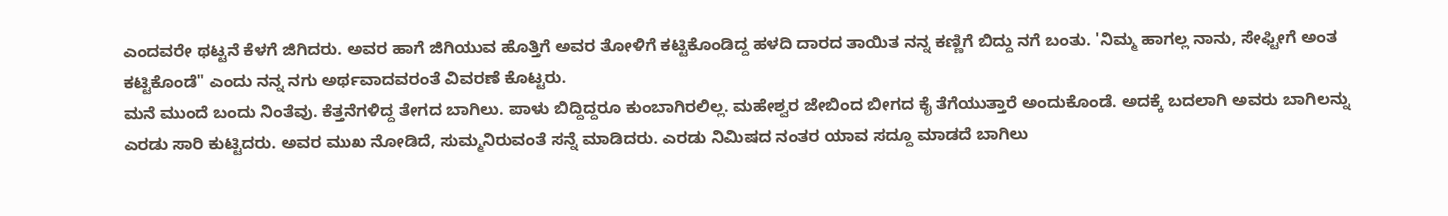ಎಂದವರೇ ಥಟ್ಟನೆ ಕೆಳಗೆ ಜಿಗಿದರು. ಅವರ ಹಾಗೆ ಜಿಗಿಯುವ ಹೊತ್ತಿಗೆ ಅವರ ತೋಳಿಗೆ ಕಟ್ಟಿಕೊಂಡಿದ್ದ ಹಳದಿ ದಾರದ ತಾಯಿತ ನನ್ನ ಕಣ್ಣಿಗೆ ಬಿದ್ದು ನಗೆ ಬಂತು. 'ನಿಮ್ಮ ಹಾಗಲ್ಲ ನಾನು, ಸೇಫ್ಟೀಗೆ ಅಂತ ಕಟ್ಟಿಕೊಂಡೆ" ಎಂದು ನನ್ನ ನಗು ಅರ್ಥವಾದವರಂತೆ ವಿವರಣೆ ಕೊಟ್ಟರು.
ಮನೆ ಮುಂದೆ ಬಂದು ನಿಂತೆವು. ಕೆತ್ತನೆಗಳಿದ್ದ ತೇಗದ ಬಾಗಿಲು. ಪಾಳು ಬಿದ್ದಿದ್ದರೂ ಕುಂಬಾಗಿರಲಿಲ್ಲ. ಮಹೇಶ್ವರ ಜೇಬಿಂದ ಬೀಗದ ಕೈ ತೆಗೆಯುತ್ತಾರೆ ಅಂದುಕೊಂಡೆ. ಅದಕ್ಕೆ ಬದಲಾಗಿ ಅವರು ಬಾಗಿಲನ್ನು ಎರಡು ಸಾರಿ ಕುಟ್ಟಿದರು. ಅವರ ಮುಖ ನೋಡಿದೆ, ಸುಮ್ಮನಿರುವಂತೆ ಸನ್ನೆ ಮಾಡಿದರು. ಎರಡು ನಿಮಿಷದ ನಂತರ ಯಾವ ಸದ್ದೂ ಮಾಡದೆ ಬಾಗಿಲು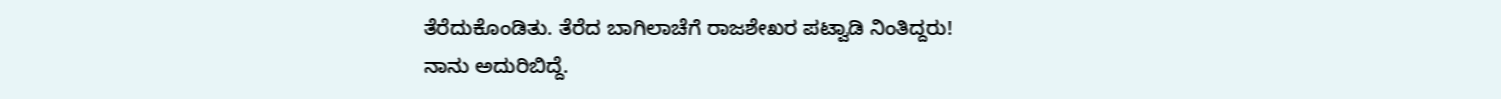ತೆರೆದುಕೊಂಡಿತು. ತೆರೆದ ಬಾಗಿಲಾಚೆಗೆ ರಾಜಶೇಖರ ಪಟ್ವಾಡಿ ನಿಂತಿದ್ದರು!
ನಾನು ಅದುರಿಬಿದ್ದೆ.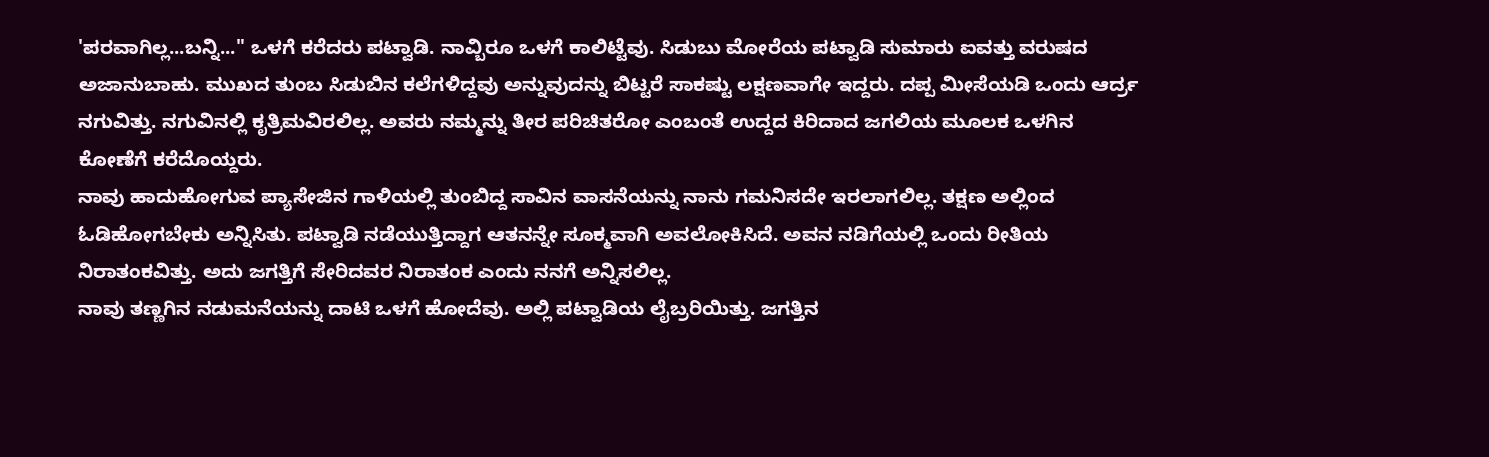'ಪರವಾಗಿಲ್ಲ...ಬನ್ನಿ..." ಒಳಗೆ ಕರೆದರು ಪಟ್ವಾಡಿ. ನಾವ್ಬಿರೂ ಒಳಗೆ ಕಾಲಿಟ್ಟೆವು. ಸಿಡುಬು ಮೋರೆಯ ಪಟ್ವಾಡಿ ಸುಮಾರು ಐವತ್ತು ವರುಷದ ಅಜಾನುಬಾಹು. ಮುಖದ ತುಂಬ ಸಿಡುಬಿನ ಕಲೆಗಳಿದ್ದವು ಅನ್ನುವುದನ್ನು ಬಿಟ್ಟರೆ ಸಾಕಷ್ಟು ಲಕ್ಷಣವಾಗೇ ಇದ್ದರು. ದಪ್ಪ ಮೀಸೆಯಡಿ ಒಂದು ಆರ್ದ್ರ ನಗುವಿತ್ತು. ನಗುವಿನಲ್ಲಿ ಕೃತ್ರಿಮವಿರಲಿಲ್ಲ. ಅವರು ನಮ್ಮನ್ನು ತೀರ ಪರಿಚಿತರೋ ಎಂಬಂತೆ ಉದ್ದದ ಕಿರಿದಾದ ಜಗಲಿಯ ಮೂಲಕ ಒಳಗಿನ ಕೋಣೆಗೆ ಕರೆದೊಯ್ದರು.
ನಾವು ಹಾದುಹೋಗುವ ಪ್ಯಾಸೇಜಿನ ಗಾಳಿಯಲ್ಲಿ ತುಂಬಿದ್ದ ಸಾವಿನ ವಾಸನೆಯನ್ನು ನಾನು ಗಮನಿಸದೇ ಇರಲಾಗಲಿಲ್ಲ. ತಕ್ಷಣ ಅಲ್ಲಿಂದ ಓಡಿಹೋಗಬೇಕು ಅನ್ನಿಸಿತು. ಪಟ್ವಾಡಿ ನಡೆಯುತ್ತಿದ್ದಾಗ ಆತನನ್ನೇ ಸೂಕ್ಮವಾಗಿ ಅವಲೋಕಿಸಿದೆ. ಅವನ ನಡಿಗೆಯಲ್ಲಿ ಒಂದು ರೀತಿಯ ನಿರಾತಂಕವಿತ್ತು. ಅದು ಜಗತ್ತಿಗೆ ಸೇರಿದವರ ನಿರಾತಂಕ ಎಂದು ನನಗೆ ಅನ್ನಿಸಲಿಲ್ಲ.
ನಾವು ತಣ್ಣಗಿನ ನಡುಮನೆಯನ್ನು ದಾಟಿ ಒಳಗೆ ಹೋದೆವು. ಅಲ್ಲಿ ಪಟ್ವಾಡಿಯ ಲೈಬ್ರರಿಯಿತ್ತು. ಜಗತ್ತಿನ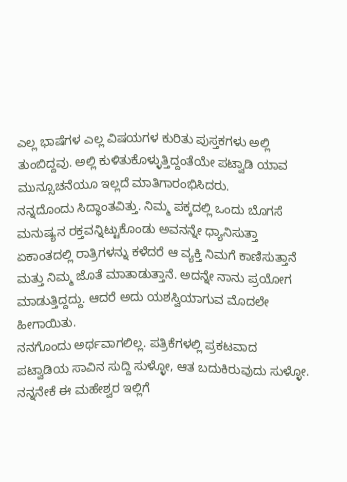ಎಲ್ಲ ಭಾಷೆಗಳ ಎಲ್ಲ ವಿಷಯಗಳ ಕುರಿತು ಪುಸ್ತಕಗಳು ಅಲ್ಲಿ ತುಂಬಿದ್ದವು. ಅಲ್ಲಿ ಕುಳಿತುಕೊಳ್ಳುತ್ತಿದ್ದಂತೆಯೇ ಪಟ್ವಾಡಿ ಯಾವ ಮುನ್ಸೂಚನೆಯೂ ಇಲ್ಲದೆ ಮಾತಿಗಾರಂಭಿಸಿದರು.
ನನ್ನದೊಂದು ಸಿದ್ಧಾಂತವಿತ್ತು. ನಿಮ್ಮ ಪಕ್ಕದಲ್ಲಿ ಒಂದು ಬೊಗಸೆ ಮನುಷ್ಯನ ರಕ್ತವನ್ನಿಟ್ಟುಕೊಂಡು ಅವನನ್ನೇ ಧ್ಯಾನಿಸುತ್ತಾ ಏಕಾಂತದಲ್ಲಿ ರಾತ್ರಿಗಳನ್ನು ಕಳೆದರೆ ಆ ವ್ಯಕ್ತಿ ನಿಮಗೆ ಕಾಣಿಸುತ್ತಾನೆ ಮತ್ತು ನಿಮ್ಮ ಜೊತೆ ಮಾತಾಡುತ್ತಾನೆ. ಅದನ್ನೇ ನಾನು ಪ್ರಯೋಗ ಮಾಡುತ್ತಿದ್ದದ್ದು. ಆದರೆ ಅದು ಯಶಸ್ವಿಯಾಗುವ ಮೊದಲೇ ಹೀಗಾಯಿತು.
ನನಗೊಂದು ಅರ್ಥವಾಗಲಿಲ್ಲ. ಪತ್ರಿಕೆಗಳಲ್ಲಿ ಪ್ರಕಟವಾದ ಪಟ್ವಾಡಿಯ ಸಾವಿನ ಸುದ್ದಿ ಸುಳ್ಳೋ, ಆತ ಬದುಕಿರುವುದು ಸುಳ್ಳೋ. ನನ್ನನೇಕೆ ಈ ಮಹೇಶ್ವರ ಇಲ್ಲಿಗೆ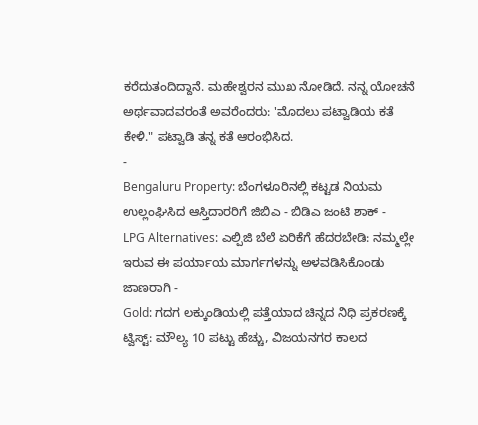ಕರೆದುತಂದಿದ್ದಾನೆ. ಮಹೇಶ್ವರನ ಮುಖ ನೋಡಿದೆ. ನನ್ನ ಯೋಚನೆ ಅರ್ಥವಾದವರಂತೆ ಅವರೆಂದರು: 'ಮೊದಲು ಪಟ್ವಾಡಿಯ ಕತೆ ಕೇಳಿ." ಪಟ್ವಾಡಿ ತನ್ನ ಕತೆ ಆರಂಭಿಸಿದ.
-
Bengaluru Property: ಬೆಂಗಳೂರಿನಲ್ಲಿ ಕಟ್ಟಡ ನಿಯಮ ಉಲ್ಲಂಘಿಸಿದ ಆಸ್ತಿದಾರರಿಗೆ ಜಿಬಿಎ - ಬಿಡಿಎ ಜಂಟಿ ಶಾಕ್ -
LPG Alternatives: ಎಲ್ಪಿಜಿ ಬೆಲೆ ಏರಿಕೆಗೆ ಹೆದರಬೇಡಿ: ನಮ್ಮಲ್ಲೇ ಇರುವ ಈ ಪರ್ಯಾಯ ಮಾರ್ಗಗಳನ್ನು ಅಳವಡಿಸಿಕೊಂಡು ಜಾಣರಾಗಿ -
Gold: ಗದಗ ಲಕ್ಕುಂಡಿಯಲ್ಲಿ ಪತ್ತೆಯಾದ ಚಿನ್ನದ ನಿಧಿ ಪ್ರಕರಣಕ್ಕೆ ಟ್ವಿಸ್ಟ್: ಮೌಲ್ಯ 10 ಪಟ್ಟು ಹೆಚ್ಚು, ವಿಜಯನಗರ ಕಾಲದ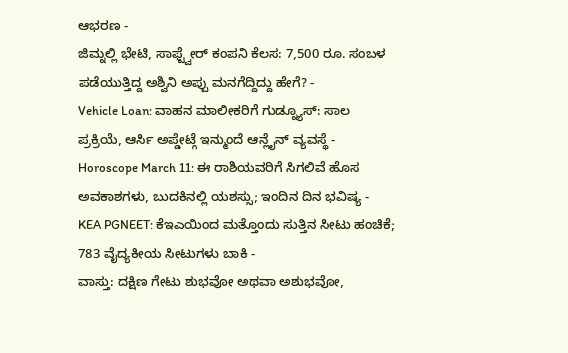ಆಭರಣ -
ಜಿಮ್ನಲ್ಲಿ ಭೇಟಿ, ಸಾಫ್ಟ್ವೇರ್ ಕಂಪನಿ ಕೆಲಸ: 7,500 ರೂ. ಸಂಬಳ ಪಡೆಯುತ್ತಿದ್ದ ಅಶ್ವಿನಿ ಅಪ್ಪು ಮನಗೆದ್ದಿದ್ದು ಹೇಗೆ? -
Vehicle Loan: ವಾಹನ ಮಾಲೀಕರಿಗೆ ಗುಡ್ನ್ಯೂಸ್: ಸಾಲ ಪ್ರಕ್ರಿಯೆ, ಆರ್ಸಿ ಅಪ್ಡೇಟ್ಗೆ ಇನ್ಮುಂದೆ ಆನ್ಲೈನ್ ವ್ಯವಸ್ಥೆ -
Horoscope March 11: ಈ ರಾಶಿಯವರಿಗೆ ಸಿಗಲಿವೆ ಹೊಸ ಅವಕಾಶಗಳು, ಬುದಕಿನಲ್ಲಿ ಯಶಸ್ಸು; ಇಂದಿನ ದಿನ ಭವಿಷ್ಯ -
KEA PGNEET: ಕೆಇಎಯಿಂದ ಮತ್ತೊಂದು ಸುತ್ತಿನ ಸೀಟು ಹಂಚಿಕೆ; 783 ವೈದ್ಯಕೀಯ ಸೀಟುಗಳು ಬಾಕಿ -
ವಾಸ್ತು: ದಕ್ಷಿಣ ಗೇಟು ಶುಭವೋ ಅಥವಾ ಅಶುಭವೋ,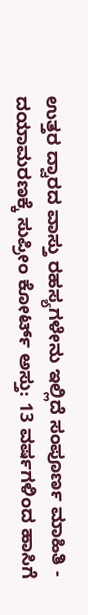ಉತ್ತರ ದ್ವಾರದ ವಾಸ್ತು ರಹಸ್ಯಗಳೇನು ಇಲ್ಲಿದೆ ಸಂಪೂರ್ಣ ಮಾಹಿತಿ -
ದಯಾಮರಣಕ್ಕೆ ಸುಪ್ರೀಂ ಕೋರ್ಟ್ ಅಸ್ತು: 13 ವರ್ಷಗಳಿಂದ ಹಾಸಿಗೆ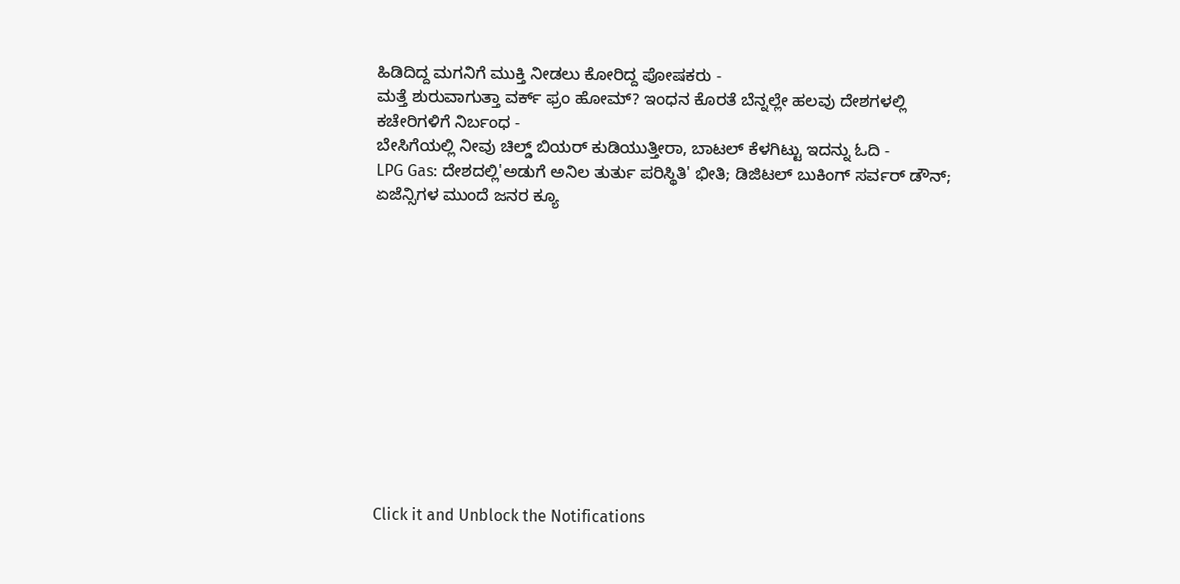ಹಿಡಿದಿದ್ದ ಮಗನಿಗೆ ಮುಕ್ತಿ ನೀಡಲು ಕೋರಿದ್ದ ಪೋಷಕರು -
ಮತ್ತೆ ಶುರುವಾಗುತ್ತಾ ವರ್ಕ್ ಫ್ರಂ ಹೋಮ್? ಇಂಧನ ಕೊರತೆ ಬೆನ್ನಲ್ಲೇ ಹಲವು ದೇಶಗಳಲ್ಲಿ ಕಚೇರಿಗಳಿಗೆ ನಿರ್ಬಂಧ -
ಬೇಸಿಗೆಯಲ್ಲಿ ನೀವು ಚಿಲ್ಡ್ ಬಿಯರ್ ಕುಡಿಯುತ್ತೀರಾ, ಬಾಟಲ್ ಕೆಳಗಿಟ್ಟು ಇದನ್ನು ಓದಿ -
LPG Gas: ದೇಶದಲ್ಲಿ'ಅಡುಗೆ ಅನಿಲ ತುರ್ತು ಪರಿಸ್ಥಿತಿ' ಭೀತಿ; ಡಿಜಿಟಲ್ ಬುಕಿಂಗ್ ಸರ್ವರ್ ಡೌನ್; ಏಜೆನ್ಸಿಗಳ ಮುಂದೆ ಜನರ ಕ್ಯೂ












Click it and Unblock the Notifications